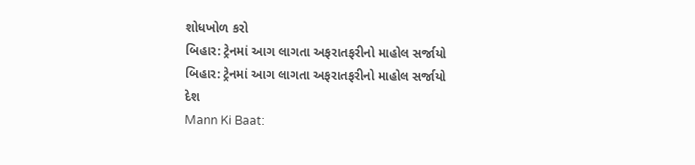શોધખોળ કરો
બિહાર: ટ્રેનમાં આગ લાગતા અફરાતફરીનો માહોલ સર્જાયો
બિહાર: ટ્રેનમાં આગ લાગતા અફરાતફરીનો માહોલ સર્જાયો
દેશ
Mann Ki Baat: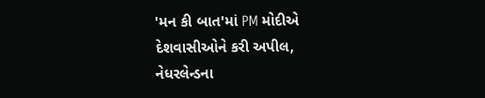'મન કી બાત'માં PM મોદીએ દેશવાસીઓને કરી અપીલ, નેધરલેન્ડના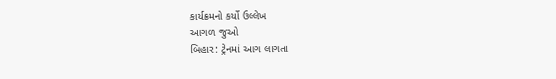કાર્યક્રમનો કર્યો ઉલ્લેખ
આગળ જુઓ
બિહાર: ટ્રેનમાં આગ લાગતા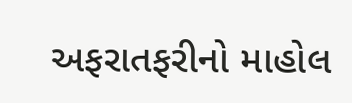અફરાતફરીનો માહોલ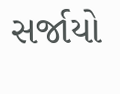સર્જાયો